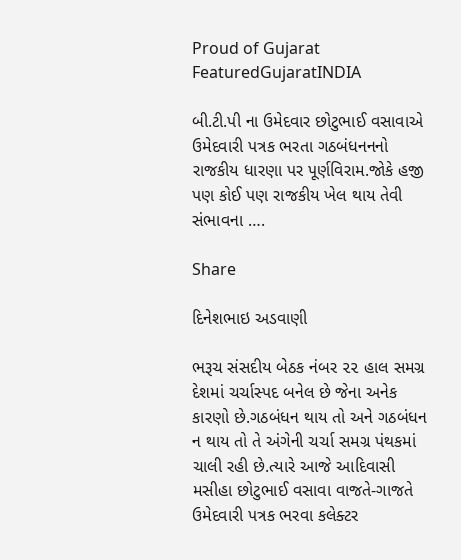Proud of Gujarat
FeaturedGujaratINDIA

બી.ટી.પી ના ઉમેદવાર છોટુભાઈ વસાવાએ ઉમેદવારી પત્રક ભરતા ગઠબંધનનનો રાજકીય ધારણા પર પૂર્ણવિરામ.જોકે હજી પણ કોઈ પણ રાજકીય ખેલ થાય તેવી સંભાવના ….

Share

દિનેશભાઇ અડવાણી

ભરૂચ સંસદીય બેઠક નંબર ૨૨ હાલ સમગ્ર દેશમાં ચર્ચાસ્પદ બનેલ છે જેના અનેક કારણો છે.ગઠબંધન થાય તો અને ગઠબંધન ન થાય તો તે અંગેની ચર્ચા સમગ્ર પંથકમાં ચાલી રહી છે.ત્યારે આજે આદિવાસી મસીહા છોટુભાઈ વસાવા વાજતે-ગાજતે ઉમેદવારી પત્રક ભરવા કલેક્ટર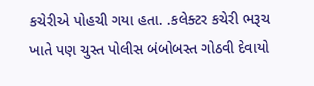કચેરીએ પોહચી ગયા હતા. .કલેક્ટર કચેરી ભરૂચ ખાતે પણ ચુસ્ત પોલીસ બંબોબસ્ત ગોઠવી દેવાયો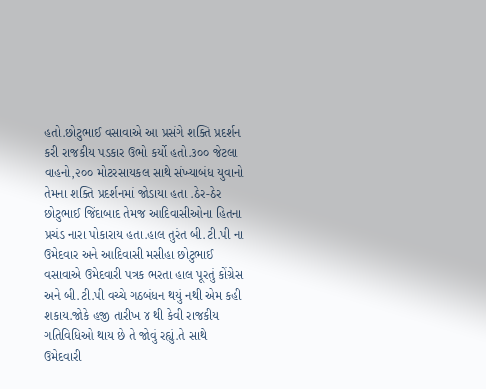હતો.છોટુભાઈ વસાવાએ આ પ્રસંગે શક્તિ પ્રદર્શન કરી રાજકીય પડકાર ઉભો કર્યો હતો.૩૦૦ જેટલા વાહનો,૨૦૦ મોટરસાયકલ સાથે સંખ્યાબંધ યુવાનો તેમના શક્તિ પ્રદર્શનમાં જોડાયા હતા .ઠેર-ઠેર છોટુભાઈ જિંદાબાદ તેમજ આદિવાસીઓના હિતના પ્રચંડ નારા પોકારાય હતા.હાલ તુરંત બી.ટી.પી ના ઉમેદવાર અને આદિવાસી મસીહા છોટુભાઈ વસાવાએ ઉમેદવારી પત્રક ભરતા હાલ પૂરતું કોંગ્રેસ અને બી.ટી.પી વચ્ચે ગઠબંધન થયું નથી એમ કહી શકાય.જોકે હજી તારીખ ૪ થી કેવી રાજકીય ગતિવિધિઓ થાય છે તે જોવું રહ્યું.તે સાથે ઉમેદવારી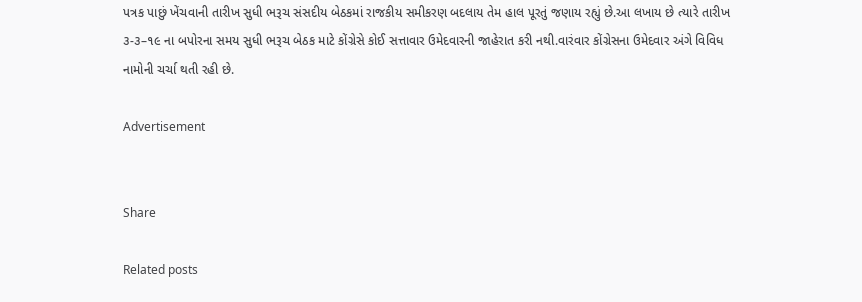પત્રક પાછું ખેંચવાની તારીખ સુધી ભરૂચ સંસદીય બેઠકમાં રાજકીય સમીકરણ બદલાય તેમ હાલ પૂરતું જણાય રહ્યું છે.આ લખાય છે ત્યારે તારીખ ૩-૩–૧૯ ના બપોરના સમય સુધી ભરૂચ બેઠક માટે કોંગ્રેસે કોઈ સત્તાવાર ઉમેદવારની જાહેરાત કરી નથી.વારંવાર કોંગ્રેસના ઉમેદવાર અંગે વિવિધ નામોની ચર્ચા થતી રહી છે.

Advertisement


Share

Related posts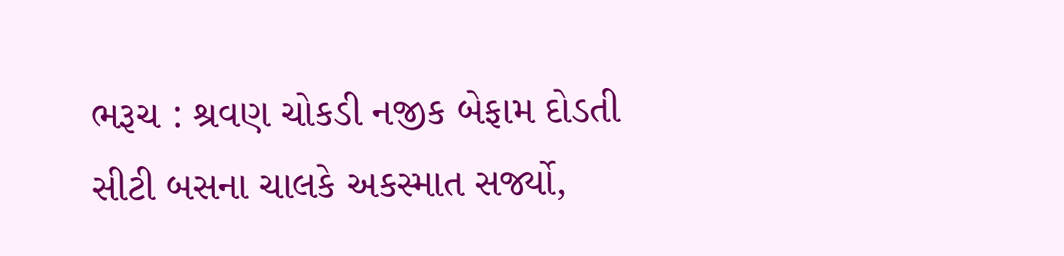ભરૂચ : શ્રવણ ચોકડી નજીક બેફામ દોડતી સીટી બસના ચાલકે અકસ્માત સર્જ્યો,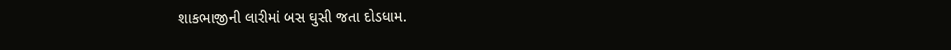શાકભાજીની લારીમાં બસ ઘુસી જતા દોડધામ.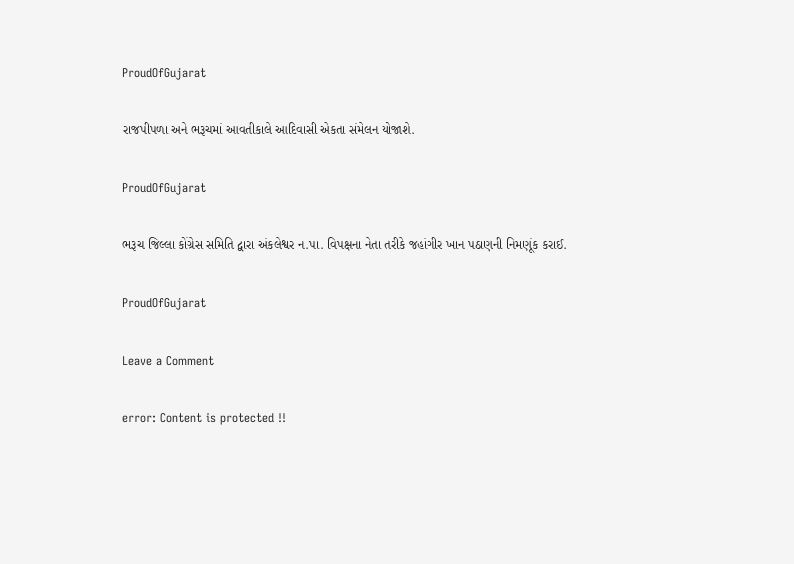ProudOfGujarat

રાજપીપળા અને ભરૂચમાં આવતીકાલે આદિવાસી એકતા સંમેલન યોજાશે.

ProudOfGujarat

ભરૂચ જિલ્લા કોંગ્રેસ સમિતિ દ્વારા અંકલેશ્વર ન.પા. વિપક્ષના નેતા તરીકે જહાંગીર ખાન પઠાણની નિમણૂંક કરાઈ.

ProudOfGujarat

Leave a Comment

error: Content is protected !!